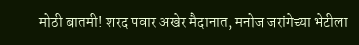मोठी बातमी! शरद पवार अखेर मैदानात, मनोज जरांगेच्या भेटीला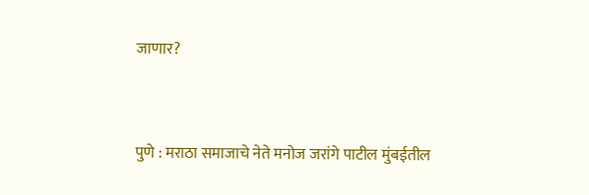जाणार?


पुणे : मराठा समाजाचे नेते मनोज जरांगे पाटील मुंबईतील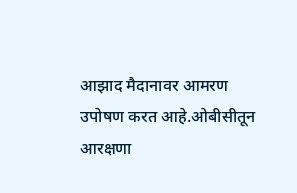आझाद मैदानावर आमरण उपोषण करत आहे.ओबीसीतून आरक्षणा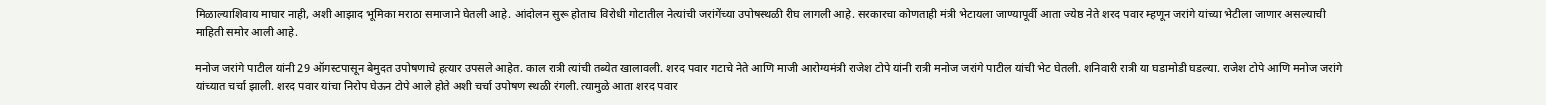मिळाल्याशिवाय माघार नाही, अशी आझाद भूमिका मराठा समाजाने घेतली आहे. आंदोलन सुरू होताच विरोधी गोटातील नेत्यांची जरांगेंच्या उपोषस्थळी रीघ लागली आहे. सरकारचा कोणताही मंत्री भेटायला जाण्यापूर्वी आता ज्येष्ठ नेते शरद पवार म्हणून जरांगे यांच्या भेटीला जाणार असल्याची माहिती समोर आली आहे.

मनोज जरांगे पाटील यांनी 29 ऑगस्टपासून बेमुदत उपोषणाचे हत्यार उपसले आहेत. काल रात्री त्यांची तब्येत खालावली. शरद पवार गटाचे नेते आणि माजी आरोग्यमंत्री राजेश टोपे यांनी रात्री मनोज जरांगे पाटील यांची भेट घेतली. शनिवारी रात्री या घडामोडी घडल्या. राजेश टोपे आणि मनोज जरांगे यांच्यात चर्चा झाली. शरद पवार यांचा निरोप घेऊन टोपे आले होते अशी चर्चा उपोषण स्थळी रंगली. त्यामुळे आता शरद पवार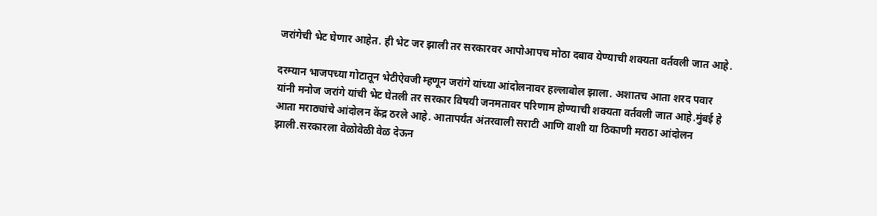जरांगेची भेट घेणार आहेत. ही भेट जर झाली तर सरकारवर आपोआपच मोठा दबाव येण्याची शक्यता वर्तवली जात आहे.

दरम्यान भाजपच्या गोटातून भेटीऐवजी म्हणून जरांगे यांच्या आंदोलनावर हल्लाबोल झाला. अशातच आता शरद पवार यांनी मनोज जरांगे यांची भेट घेतली तर सरकार विषयी जनमतावर परिणाम होण्याची शक्यता वर्तवली जात आहे.मुंबई हे आता मराठ्यांचे आंदोलन केंद्र ठरले आहे. आतापर्यंत अंतरवाली सराटी आणि वाशी या ठिकाणी मराठा आंदोलन झाली.सरकारला वेळोवेळी वेळ देऊन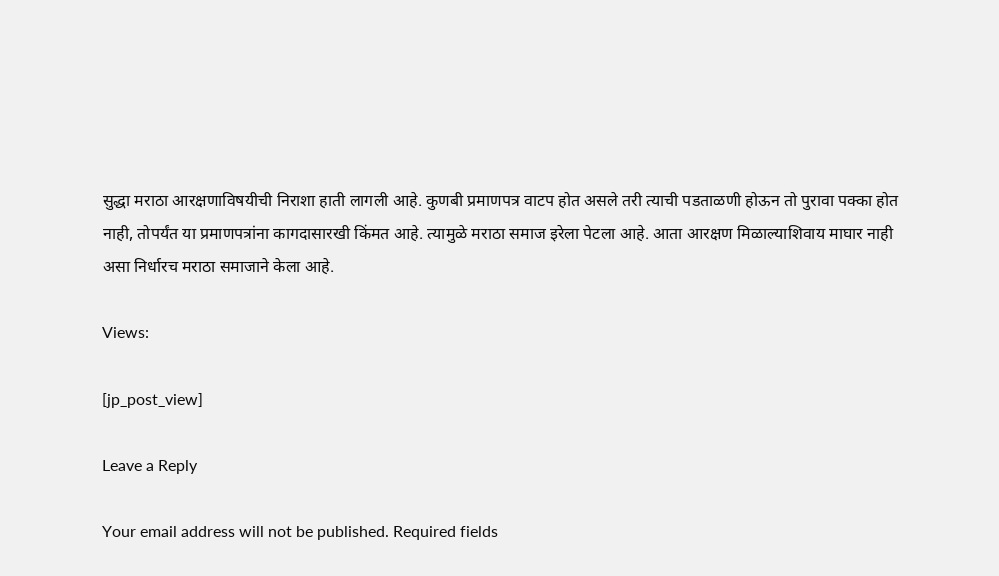सुद्धा मराठा आरक्षणाविषयीची निराशा हाती लागली आहे. कुणबी प्रमाणपत्र वाटप होत असले तरी त्याची पडताळणी होऊन तो पुरावा पक्का होत नाही, तोपर्यंत या प्रमाणपत्रांना कागदासारखी किंमत आहे. त्यामुळे मराठा समाज इरेला पेटला आहे. आता आरक्षण मिळाल्याशिवाय माघार नाही असा निर्धारच मराठा समाजाने केला आहे.

Views:

[jp_post_view]

Leave a Reply

Your email address will not be published. Required fields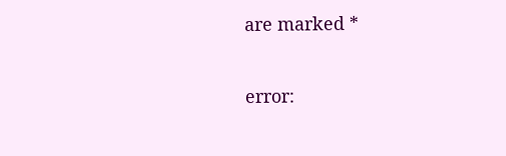are marked *

error: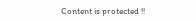Content is protected !!